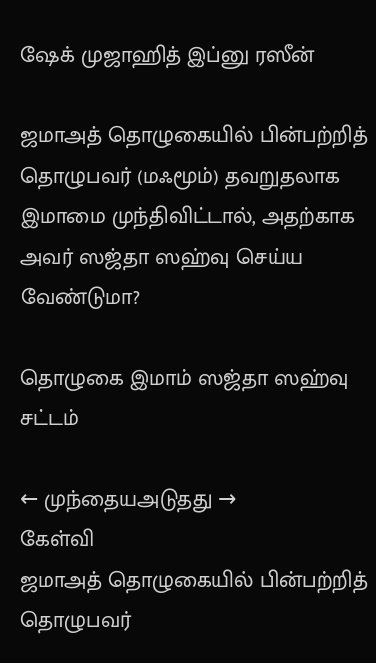ஷேக் முஜாஹித் இப்னு ரஸீன்

ஜமாஅத் தொழுகையில் பின்பற்றித் தொழுபவர் (மஃமூம்) தவறுதலாக இமாமை முந்திவிட்டால், அதற்காக அவர் ஸஜ்தா ஸஹ்வு செய்ய வேண்டுமா?

தொழுகை இமாம் ஸஜ்தா ஸஹ்வு சட்டம்

← முந்தையஅடுதது →
கேள்வி
ஜமாஅத் தொழுகையில் பின்பற்றித் தொழுபவர்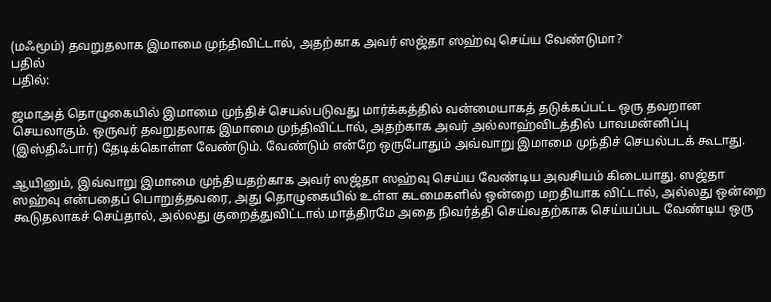(மஃமூம்) தவறுதலாக இமாமை முந்திவிட்டால், அதற்காக அவர் ஸஜ்தா ஸஹ்வு செய்ய வேண்டுமா?
பதில்
பதில்:

ஜமாஅத் தொழுகையில் இமாமை முந்திச் செயல்படுவது மார்க்கத்தில் வன்மையாகத் தடுக்கப்பட்ட ஒரு தவறான செயலாகும். ஒருவர் தவறுதலாக இமாமை முந்திவிட்டால், அதற்காக அவர் அல்லாஹ்விடத்தில் பாவமன்னிப்பு (இஸ்திஃபார்) தேடிக்கொள்ள வேண்டும். வேண்டும் என்றே ஒருபோதும் அவ்வாறு இமாமை முந்திச் செயல்படக் கூடாது.

ஆயினும், இவ்வாறு இமாமை முந்தியதற்காக அவர் ஸஜ்தா ஸஹ்வு செய்ய வேண்டிய அவசியம் கிடையாது. ஸஜ்தா ஸஹ்வு என்பதைப் பொறுத்தவரை, அது தொழுகையில் உள்ள கடமைகளில் ஒன்றை மறதியாக விட்டால், அல்லது ஒன்றை கூடுதலாகச் செய்தால், அல்லது குறைத்துவிட்டால் மாத்திரமே அதை நிவர்த்தி செய்வதற்காக செய்யப்பட வேண்டிய ஒரு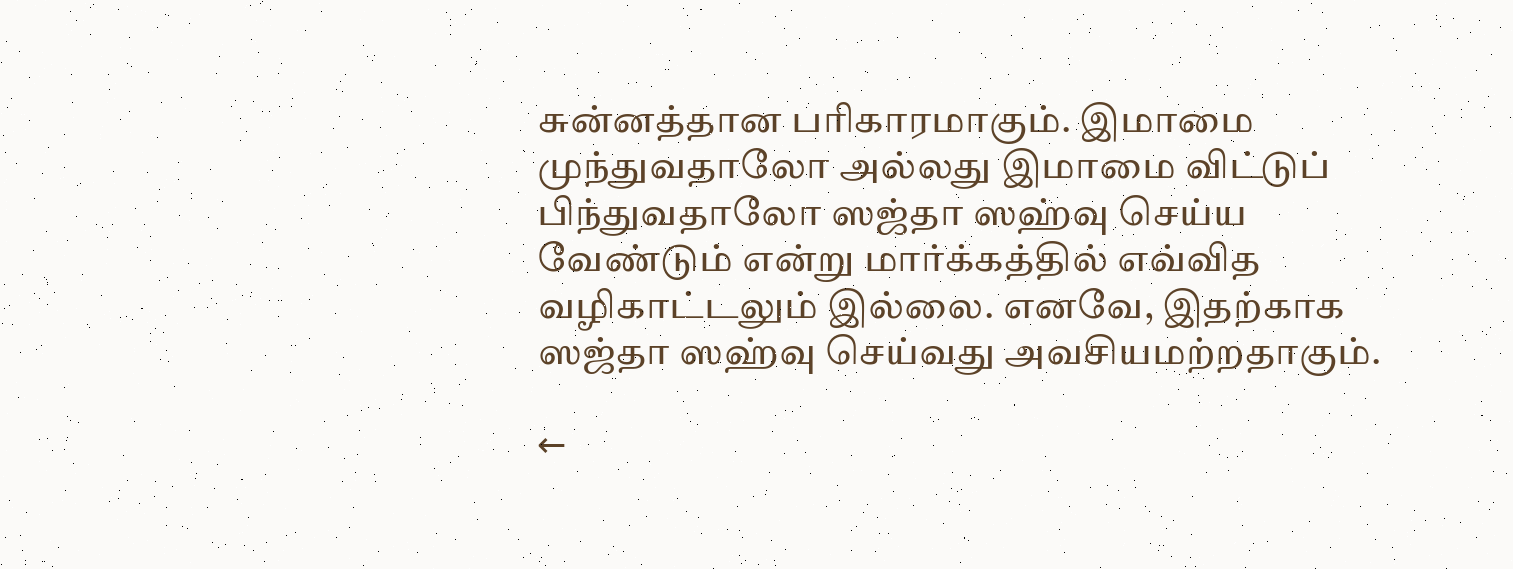சுன்னத்தான பரிகாரமாகும். இமாமை முந்துவதாலோ அல்லது இமாமை விட்டுப் பிந்துவதாலோ ஸஜ்தா ஸஹ்வு செய்ய வேண்டும் என்று மார்க்கத்தில் எவ்வித வழிகாட்டலும் இல்லை. எனவே, இதற்காக ஸஜ்தா ஸஹ்வு செய்வது அவசியமற்றதாகும்.

←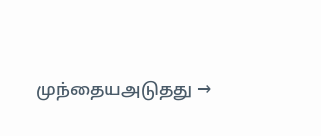முந்தையஅடுதது →